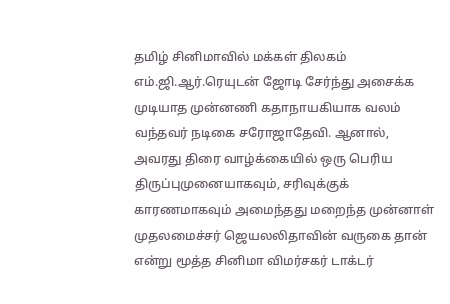தமிழ் சினிமாவில் மக்கள் திலகம் எம்.ஜி.ஆர்.ரெயுடன் ஜோடி சேர்ந்து அசைக்க முடியாத முன்னணி கதாநாயகியாக வலம் வந்தவர் நடிகை சரோஜாதேவி. ஆனால், அவரது திரை வாழ்க்கையில் ஒரு பெரிய திருப்புமுனையாகவும், சரிவுக்குக் காரணமாகவும் அமைந்தது மறைந்த முன்னாள் முதலமைச்சர் ஜெயலலிதாவின் வருகை தான் என்று மூத்த சினிமா விமர்சகர் டாக்டர்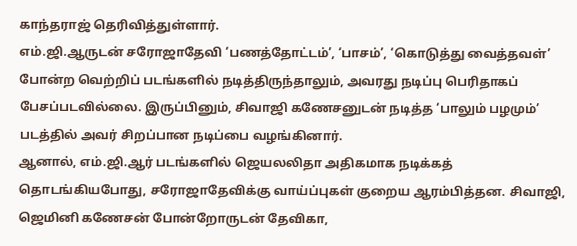காந்தராஜ் தெரிவித்துள்ளார்.
எம்.ஜி.ஆருடன் சரோஜாதேவி ‘பணத்தோட்டம்’, ‘பாசம்’, ‘கொடுத்து வைத்தவள்’ போன்ற வெற்றிப் படங்களில் நடித்திருந்தாலும், அவரது நடிப்பு பெரிதாகப் பேசப்படவில்லை. இருப்பினும், சிவாஜி கணேசனுடன் நடித்த ‘பாலும் பழமும்’ படத்தில் அவர் சிறப்பான நடிப்பை வழங்கினார்.
ஆனால், எம்.ஜி.ஆர் படங்களில் ஜெயலலிதா அதிகமாக நடிக்கத் தொடங்கியபோது, சரோஜாதேவிக்கு வாய்ப்புகள் குறைய ஆரம்பித்தன. சிவாஜி, ஜெமினி கணேசன் போன்றோருடன் தேவிகா,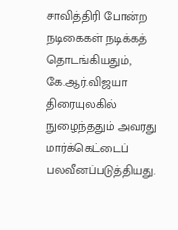சாவித்திரி போன்ற நடிகைகள் நடிக்கத் தொடங்கியதும், கே.ஆர்.விஜயா திரையுலகில் நுழைந்ததும் அவரது மார்க்கெட்டைப் பலவீனப்படுத்தியது.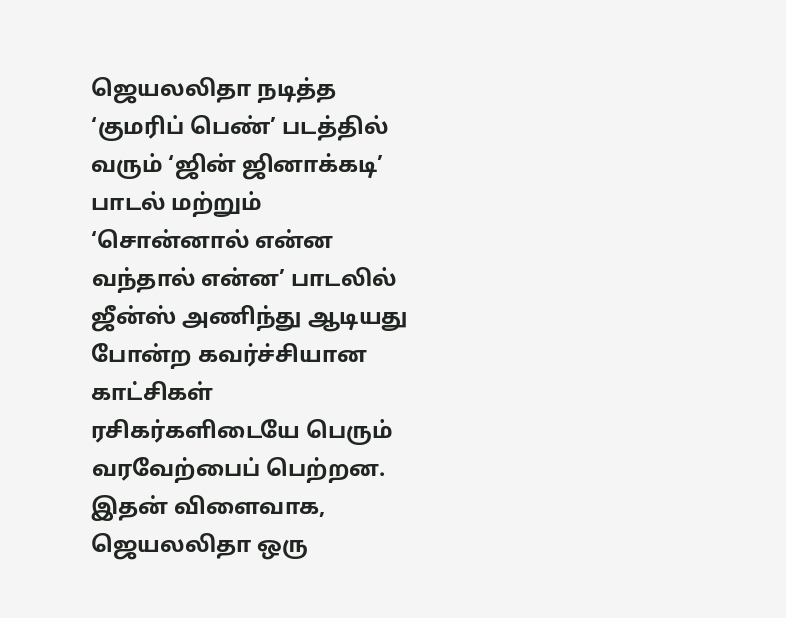ஜெயலலிதா நடித்த ‘குமரிப் பெண்’ படத்தில் வரும் ‘ஜின் ஜினாக்கடி’ பாடல் மற்றும் ‘சொன்னால் என்ன வந்தால் என்ன’ பாடலில் ஜீன்ஸ் அணிந்து ஆடியது போன்ற கவர்ச்சியான காட்சிகள் ரசிகர்களிடையே பெரும் வரவேற்பைப் பெற்றன. இதன் விளைவாக, ஜெயலலிதா ஒரு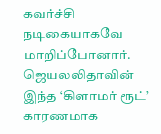கவர்ச்சி நடிகையாகவே மாறிப்போனார்.
ஜெயலலிதாவின் இந்த ‘கிளாமர் ரூட்’ காரணமாக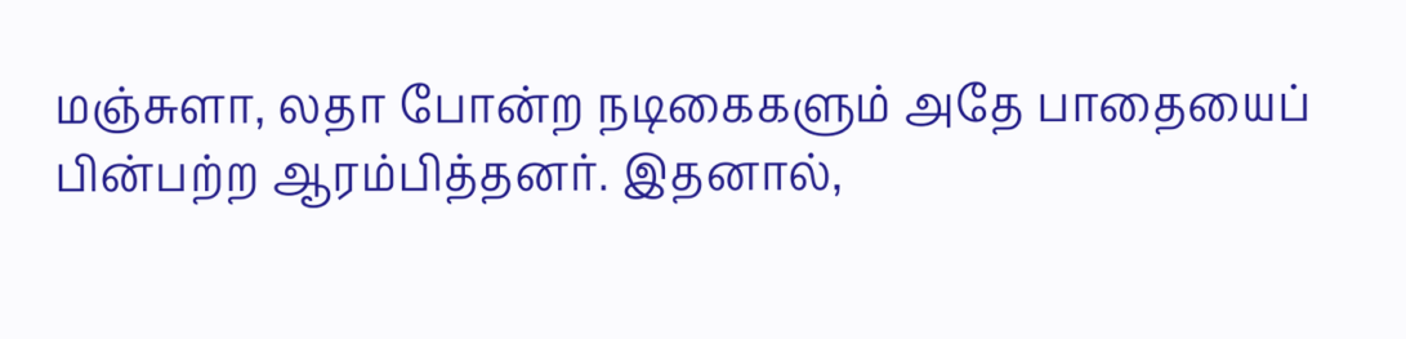மஞ்சுளா, லதா போன்ற நடிகைகளும் அதே பாதையைப் பின்பற்ற ஆரம்பித்தனர். இதனால்,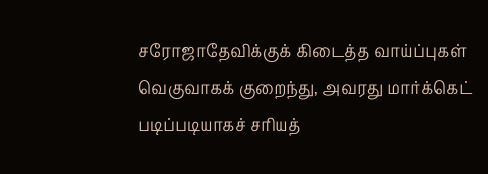சரோஜாதேவிக்குக் கிடைத்த வாய்ப்புகள் வெகுவாகக் குறைந்து, அவரது மார்க்கெட் படிப்படியாகச் சரியத்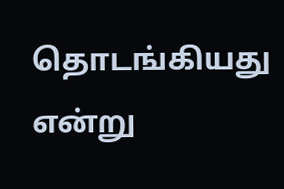தொடங்கியது என்று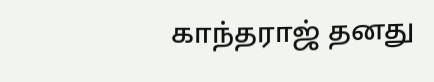காந்தராஜ் தனது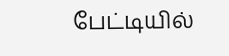பேட்டியில்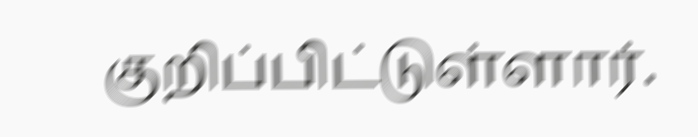குறிப்பிட்டுள்ளார்.